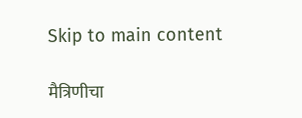Skip to main content

मैत्रिणीचा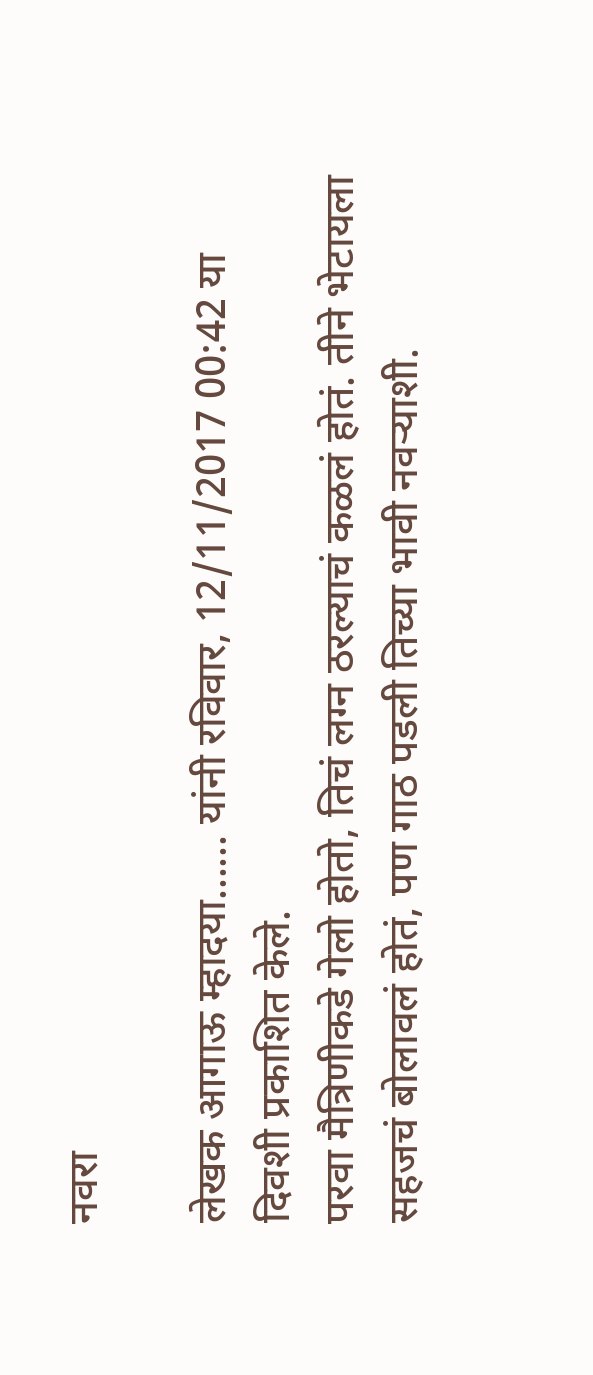नवरा

लेखक आगाऊ म्हादया...... यांनी रविवार, 12/11/2017 00:42 या दिवशी प्रकाशित केले.
परवा मैत्रिणीकडे गेलो होतो, तिचं लग्न ठरल्याचं कळलं होतं. तीने भेटायला सहजचं बोलावलं होतं, पण गाठ पडली तिच्या भावी नवऱ्याशी.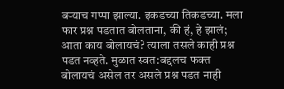बऱ्याच गप्पा झाल्या. इकडच्या तिकडच्या. मला फार प्रश्न पडतात बोलताना, की हं, हे झालं; आता काय बोलायचं? त्याला तसले काही प्रश्न पडत नव्हते. मुळात स्वत:बद्दलच फक्त बोलायचं असेल तर असले प्रश्न पडत नाही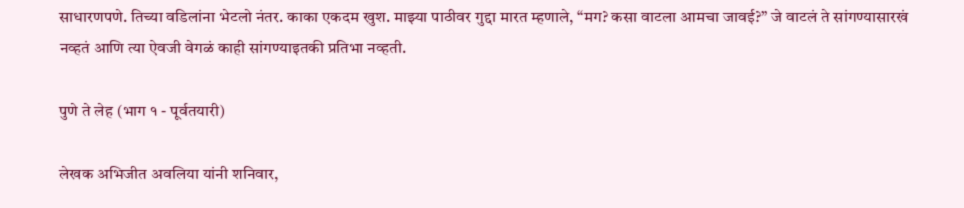साधारणपणे. तिच्या वडिलांना भेटलो नंतर. काका एकदम खुश. माझ्या पाठीवर गुद्दा मारत म्हणाले, “मग? कसा वाटला आमचा जावई?” जे वाटलं ते सांगण्यासारखं नव्हतं आणि त्या ऐवजी वेगळं काही सांगण्याइतकी प्रतिभा नव्हती.

पुणे ते लेह (भाग १ - पूर्वतयारी)

लेखक अभिजीत अवलिया यांनी शनिवार,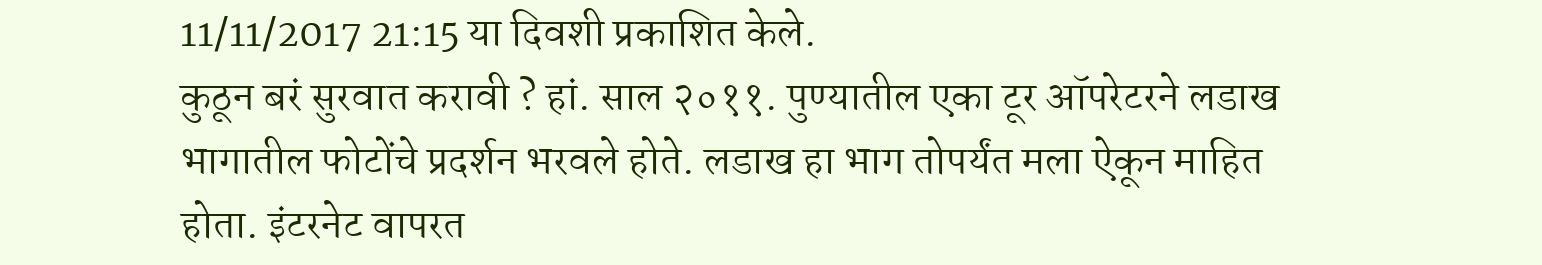11/11/2017 21:15 या दिवशी प्रकाशित केले.
कुठून बरं सुरवात करावी ? हां. साल २०११. पुण्यातील एका टूर ऑपरेटरने लडाख भागातील फोटोंचे प्रदर्शन भरवले होते. लडाख हा भाग तोपर्यंत मला ऐकून माहित होता. इंटरनेट वापरत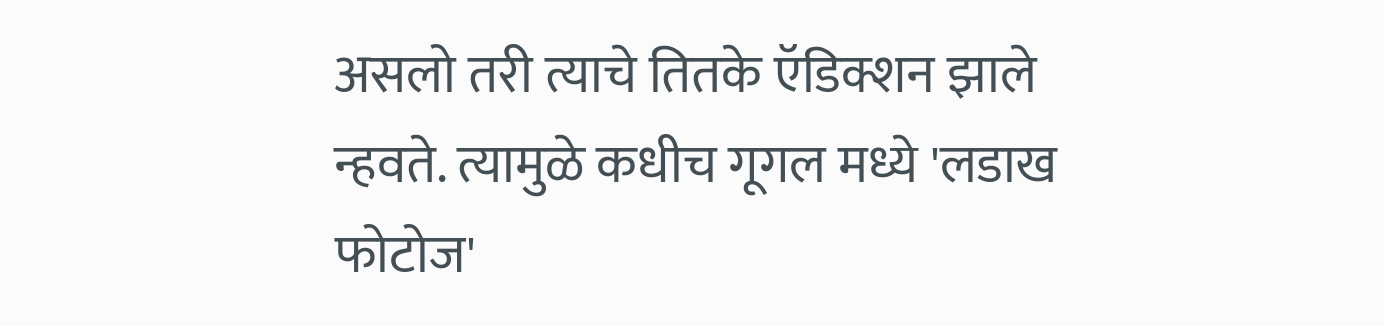असलो तरी त्याचे तितके ऍडिक्शन झाले न्हवते. त्यामुळे कधीच गूगल मध्ये 'लडाख फोटोज'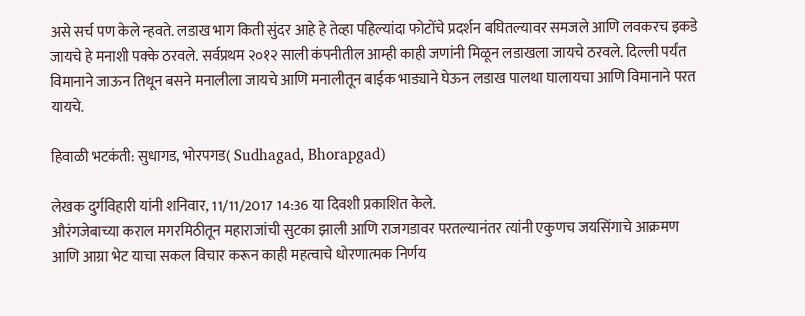असे सर्च पण केले न्हवते. लडाख भाग किती सुंदर आहे हे तेव्हा पहिल्यांदा फोटोंचे प्रदर्शन बघितल्यावर समजले आणि लवकरच इकडे जायचे हे मनाशी पक्के ठरवले. सर्वप्रथम २०१२ साली कंपनीतील आम्ही काही जणांनी मिळून लडाखला जायचे ठरवले. दिल्ली पर्यंत विमानाने जाऊन तिथून बसने मनालीला जायचे आणि मनालीतून बाईक भाड्याने घेऊन लडाख पालथा घालायचा आणि विमानाने परत यायचे.

हिवाळी भटकंती: सुधागड, भोरपगड( Sudhagad, Bhorapgad)

लेखक दुर्गविहारी यांनी शनिवार, 11/11/2017 14:36 या दिवशी प्रकाशित केले.
औरंगजेबाच्या कराल मगरमिठीतून महाराजांची सुटका झाली आणि राजगडावर परतल्यानंतर त्यांनी एकुणच जयसिंगाचे आक्रमण आणि आग्रा भेट याचा सकल विचार करून काही महत्वाचे धोरणात्मक निर्णय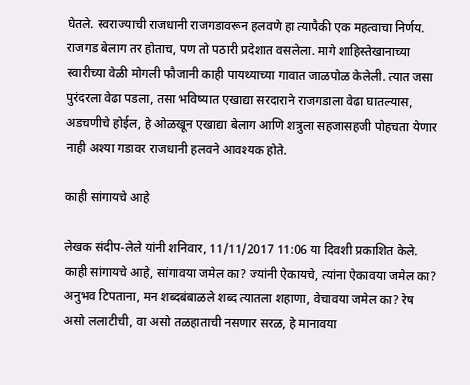घेतले. स्वराज्याची राजधानी राजगडावरून हलवणे हा त्यापैकी एक महत्वाचा निर्णय. राजगड बेलाग तर होताच, पण तो पठारी प्रदेशात वसलेला. मागे शाहिस्तेखानाच्या स्वारीच्या वेळी मोगली फौजानी काही पायथ्याच्या गावात जाळपोळ केलेली. त्यात जसा पुरंदरला वेढा पडला, तसा भविष्यात एखाद्या सरदाराने राजगडाला वेढा घातल्यास, अडचणीचे होईल, हे ओळखून एखाद्या बेलाग आणि शत्रुला सहजासहजी पोहचता येणार नाही अश्या गडावर राजधानी हलवने आवश्यक होते.

काही सांगायचे आहे

लेखक संदीप-लेले यांनी शनिवार, 11/11/2017 11:06 या दिवशी प्रकाशित केले.
काही सांगायचे आहे, सांगावया जमेल का? ज्यांनी ऐकायचे, त्यांना ऐकावया जमेल का? अनुभव टिपताना, मन शब्दबंबाळले शब्द त्यातला शहाणा, वेचावया जमेल का? रेष असो ललाटीची, वा असो तळहाताची नसणार सरळ, हे मानावया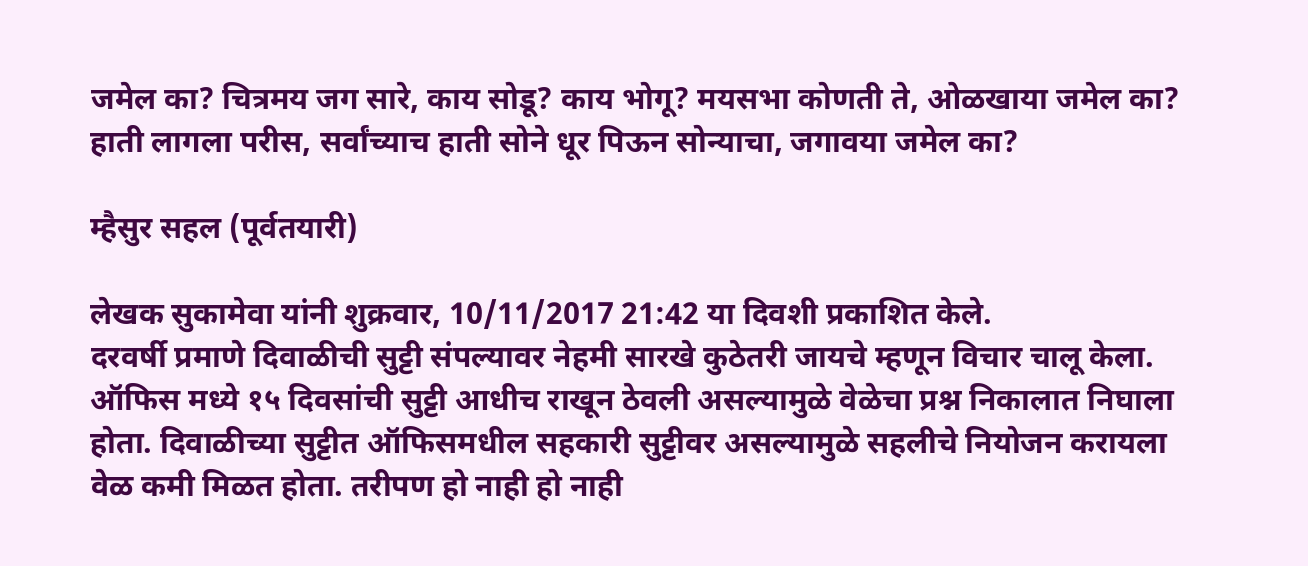जमेल का? चित्रमय जग सारे, काय सोडू? काय भोगू? मयसभा कोणती ते, ओळखाया जमेल का? हाती लागला परीस, सर्वांच्याच हाती सोने धूर पिऊन सोन्याचा, जगावया जमेल का?

म्हैसुर सहल (पूर्वतयारी)

लेखक सुकामेवा यांनी शुक्रवार, 10/11/2017 21:42 या दिवशी प्रकाशित केले.
दरवर्षी प्रमाणे दिवाळीची सुट्टी संपल्यावर नेहमी सारखे कुठेतरी जायचे म्हणून विचार चालू केला. ऑफिस मध्ये १५ दिवसांची सुट्टी आधीच राखून ठेवली असल्यामुळे वेळेचा प्रश्न निकालात निघाला होता. दिवाळीच्या सुट्टीत ऑफिसमधील सहकारी सुट्टीवर असल्यामुळे सहलीचे नियोजन करायला वेळ कमी मिळत होता. तरीपण हो नाही हो नाही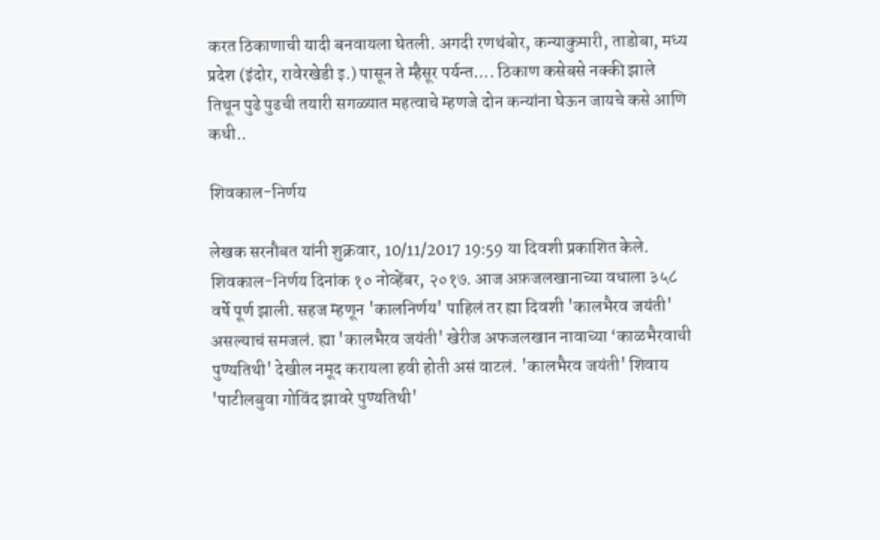करत ठिकाणाची यादी बनवायला घेतली. अगदी रणथंबोर, कन्याकुमारी, ताडोबा, मध्य प्रदेश (इंदोर, रावेरखेडी इ.) पासून ते म्हैसूर पर्यन्त.... ठिकाण कसेबसे नक्की झाले तिथून पुढे पुढची तयारी सगळ्यात महत्वाचे म्हणजे दोन कन्यांना घेऊन जायचे कसे आणि कधी..

शिवकाल-निर्णय

लेखक सरनौबत यांनी शुक्रवार, 10/11/2017 19:59 या दिवशी प्रकाशित केले.
शिवकाल-निर्णय दिनांक १० नोव्हेंबर, २०१७. आज अफ़जलखानाच्या वधाला ३५८ वर्षे पूर्ण झाली. सहज म्हणून 'कालनिर्णय' पाहिलं तर ह्या दिवशी 'कालभैरव जयंती' असल्याचं समजलं. ह्या 'कालभैरव जयंती' खेरीज अफजलखान नावाच्या ‘काळभैरवाची पुण्यतिथी' देखील नमूद करायला हवी होती असं वाटलं. 'कालभैरव जयंती' शिवाय 'पाटीलबुवा गोविंद झावरे पुण्यतिथी'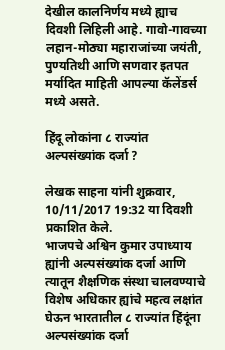देखील कालनिर्णय मध्ये ह्याच दिवशी लिहिली आहे. गावो-गावच्या लहान-मोठ्या महाराजांच्या जयंती, पुण्यतिथी आणि सणवार इतपत मर्यादित माहिती आपल्या कॅलेंडर्स मध्ये असते.

हिंदू लोकांना ८ राज्यांत अल्पसंख्यांक दर्जा ?

लेखक साहना यांनी शुक्रवार, 10/11/2017 19:32 या दिवशी प्रकाशित केले.
भाजपचे अश्विन कुमार उपाध्याय ह्यांनी अल्पसंख्यांक दर्जा आणि त्यातून शैक्षणिक संस्था चालवण्याचे विशेष अधिकार ह्यांचे महत्व लक्षांत घेऊन भारतातील ८ राज्यांत हिंदूंना अल्पसंख्यांक दर्जा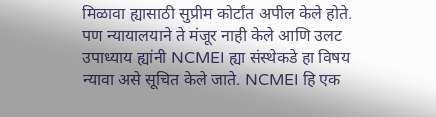मिळावा ह्यासाठी सुप्रीम कोर्टांत अपील केले होते. पण न्यायालयाने ते मंजूर नाही केले आणि उलट उपाध्याय ह्यांनी NCMEI ह्या संस्थेकडे हा विषय न्यावा असे सूचित केले जाते. NCMEI हि एक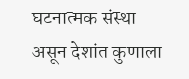घटनात्मक संस्था असून देशांत कुणाला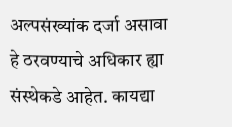अल्पसंख्यांक दर्जा असावा हे ठरवण्याचे अधिकार ह्या संस्थेकडे आहेत. कायद्या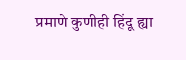प्रमाणे कुणीही हिंदू ह्या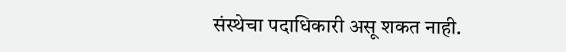संस्थेचा पदाधिकारी असू शकत नाही.